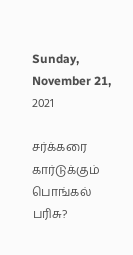Sunday, November 21, 2021

சர்க்கரை கார்டுக்கும் பொங்கல் பரிசு?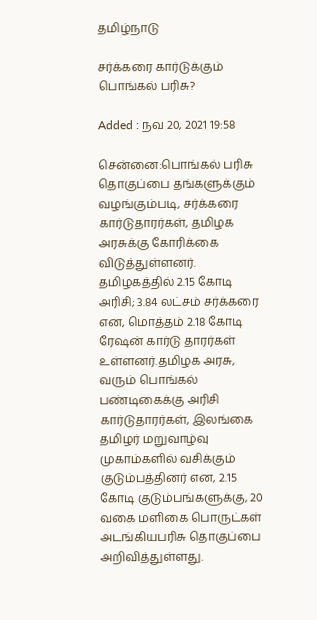தமிழ்நாடு

சர்க்கரை கார்டுக்கும் பொங்கல் பரிசு?

Added : நவ 20, 2021 19:58

சென்னை:பொங்கல் பரிசு தொகுப்பை தங்களுக்கும் வழங்கும்படி, சர்க்கரை கார்டுதாரர்கள், தமிழக அரசுக்கு கோரிக்கை விடுத்துள்ளனர்.
தமிழகத்தில் 2.15 கோடி அரிசி; 3.84 லட்சம் சர்க்கரை என, மொத்தம் 2.18 கோடி ரேஷன் கார்டு தாரர்கள் உள்ளனர்.தமிழக அரசு, வரும் பொங்கல் பண்டிகைக்கு அரிசி கார்டுதாரர்கள், இலங்கை தமிழர் மறுவாழ்வு முகாம்களில் வசிக்கும் குடும்பத்தினர் என, 2.15 கோடி குடும்பங்களுக்கு, 20 வகை மளிகை பொருட்கள் அடங்கியபரிசு தொகுப்பை அறிவித்துள்ளது.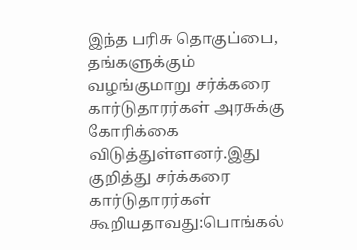இந்த பரிசு தொகுப்பை, தங்களுக்கும் வழங்குமாறு சர்க்கரை கார்டுதாரர்கள் அரசுக்கு கோரிக்கை விடுத்துள்ளனர்.இது குறித்து சர்க்கரை கார்டுதாரர்கள் கூறியதாவது:பொங்கல்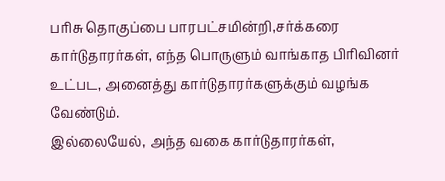பரிசு தொகுப்பை பாரபட்சமின்றி,சர்க்கரை கார்டுதாரர்கள், எந்த பொருளும் வாங்காத பிரிவினர் உட்பட, அனைத்து கார்டுதாரர்களுக்கும் வழங்க வேண்டும்.
இல்லையேல், அந்த வகை கார்டுதாரர்கள்,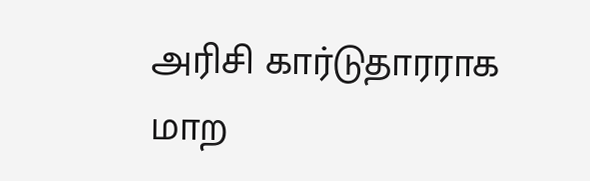அரிசி கார்டுதாரராக மாற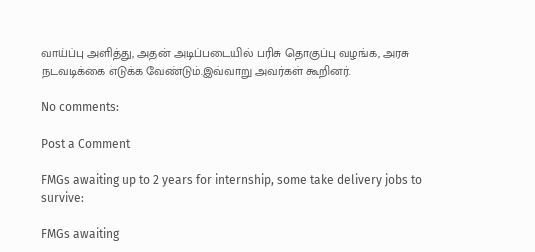வாய்ப்பு அளித்து, அதன் அடிப்படையில் பரிசு தொகுப்பு வழங்க, அரசு நடவடிக்கை எடுக்க வேண்டும்.இவ்வாறு அவர்கள் கூறினர்.

No comments:

Post a Comment

FMGs awaiting up to 2 years for internship, some take delivery jobs to survive:

FMGs awaiting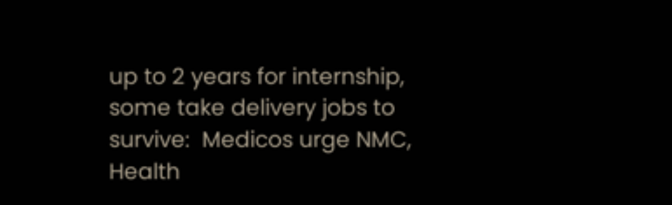up to 2 years for internship, some take delivery jobs to survive:  Medicos urge NMC, Health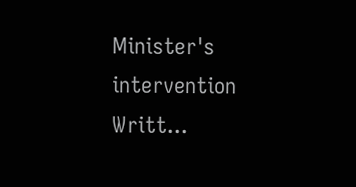Minister's intervention  Writt...